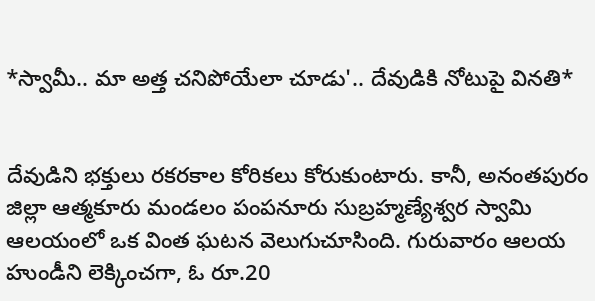*స్వామీ.. మా అత్త చనిపోయేలా చూడు'.. దేవుడికి నోటుపై వినతి*


దేవుడిని భక్తులు రకరకాల కోరికలు కోరుకుంటారు. కానీ, అనంతపురం జిల్లా ఆత్మకూరు మండలం పంపనూరు సుబ్రహ్మణ్యేశ్వర స్వామి ఆలయంలో ఒక వింత ఘటన వెలుగుచూసింది. గురువారం ఆలయ హుండీని లెక్కించగా, ఓ రూ.20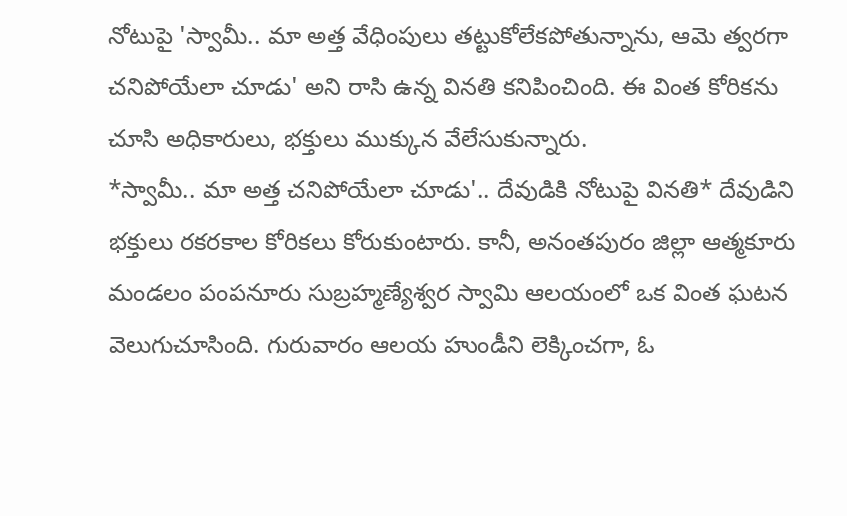నోటుపై 'స్వామీ.. మా అత్త వేధింపులు తట్టుకోలేకపోతున్నాను, ఆమె త్వరగా చనిపోయేలా చూడు' అని రాసి ఉన్న వినతి కనిపించింది. ఈ వింత కోరికను చూసి అధికారులు, భక్తులు ముక్కున వేలేసుకున్నారు.
*స్వామీ.. మా అత్త చనిపోయేలా చూడు'.. దేవుడికి నోటుపై వినతి* దేవుడిని భక్తులు రకరకాల కోరికలు కోరుకుంటారు. కానీ, అనంతపురం జిల్లా ఆత్మకూరు మండలం పంపనూరు సుబ్రహ్మణ్యేశ్వర స్వామి ఆలయంలో ఒక వింత ఘటన వెలుగుచూసింది. గురువారం ఆలయ హుండీని లెక్కించగా, ఓ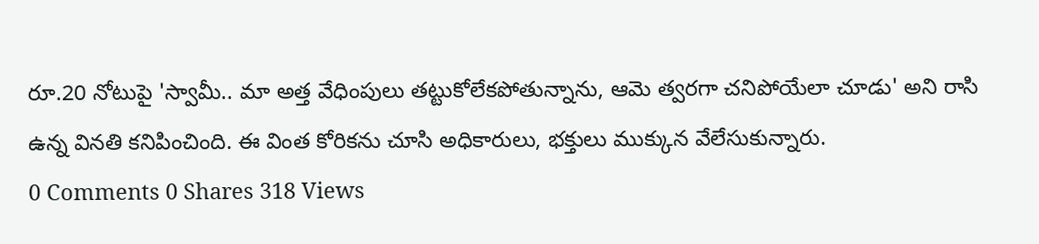రూ.20 నోటుపై 'స్వామీ.. మా అత్త వేధింపులు తట్టుకోలేకపోతున్నాను, ఆమె త్వరగా చనిపోయేలా చూడు' అని రాసి ఉన్న వినతి కనిపించింది. ఈ వింత కోరికను చూసి అధికారులు, భక్తులు ముక్కున వేలేసుకున్నారు.
0 Comments 0 Shares 318 Views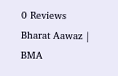0 Reviews
Bharat Aawaz | BMA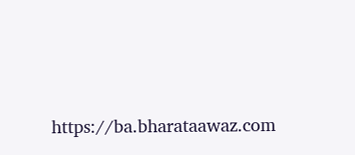https://ba.bharataawaz.com